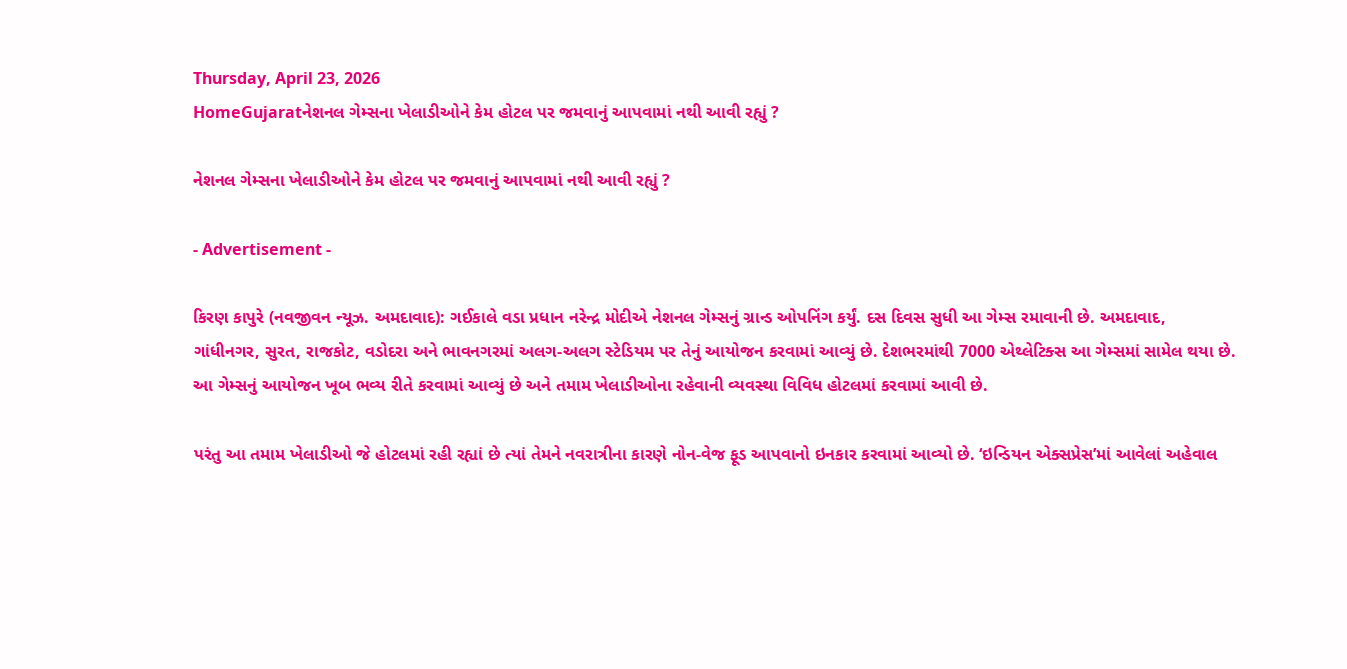Thursday, April 23, 2026
HomeGujaratનેશનલ ગેમ્સના ખેલાડીઓને કેમ હોટલ પર જમવાનું આપવામાં નથી આવી રહ્યું ?

નેશનલ ગેમ્સના ખેલાડીઓને કેમ હોટલ પર જમવાનું આપવામાં નથી આવી રહ્યું ?

- Advertisement -

કિરણ કાપુરે (નવજીવન ન્યૂઝ. અમદાવાદ): ગઈકાલે વડા પ્રધાન નરેન્દ્ર મોદીએ નેશનલ ગેમ્સનું ગ્રાન્ડ ઓપનિંગ કર્યું. દસ દિવસ સુધી આ ગેમ્સ રમાવાની છે. અમદાવાદ, ગાંધીનગર, સુરત, રાજકોટ, વડોદરા અને ભાવનગરમાં અલગ-અલગ સ્ટેડિયમ પર તેનું આયોજન કરવામાં આવ્યું છે. દેશભરમાંથી 7000 એથ્લેટિક્સ આ ગેમ્સમાં સામેલ થયા છે. આ ગેમ્સનું આયોજન ખૂબ ભવ્ય રીતે કરવામાં આવ્યું છે અને તમામ ખેલાડીઓના રહેવાની વ્યવસ્થા વિવિધ હોટલમાં કરવામાં આવી છે.

પરંતુ આ તમામ ખેલાડીઓ જે હોટલમાં રહી રહ્યાં છે ત્યાં તેમને નવરાત્રીના કારણે નોન-વેજ ફૂડ આપવાનો ઇનકાર કરવામાં આવ્યો છે. ‘ઇન્ડિયન એક્સપ્રેસ’માં આવેલાં અહેવાલ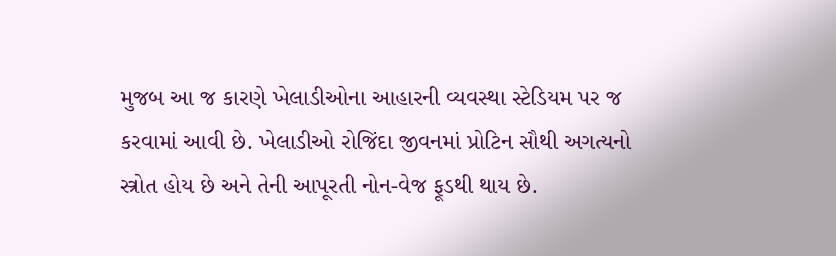મુજબ આ જ કારણે ખેલાડીઓના આહારની વ્યવસ્થા સ્ટેડિયમ પર જ કરવામાં આવી છે. ખેલાડીઓ રોજિંદા જીવનમાં પ્રોટિન સૌથી અગત્યનો સ્ત્રોત હોય છે અને તેની આપૂરતી નોન-વેજ ફૂડથી થાય છે.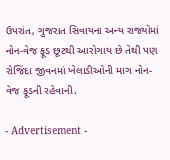ઉપરાંત, ગુજરાત સિવાયના અન્ય રાજ્યોમાં નોન-વેજ ફૂડ છૂટથી આરોગાય છે તેથી પણ રોજિંદા જીવનમાં ખેલાડીઓની માગ નોન-વેજ ફૂડની રહેવાની.

- Advertisement -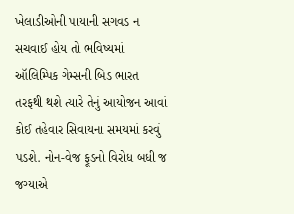ખેલાડીઓની પાયાની સગવડ ન સચવાઈ હોય તો ભવિષ્યમાં ઑલિમ્પિક ગેમ્સની બિડ ભારત તરફથી થશે ત્યારે તેનું આયોજન આવાં કોઈ તહેવાર સિવાયના સમયમાં કરવું પડશે. નોન-વેજ ફૂડનો વિરોધ બધી જ જગ્યાએ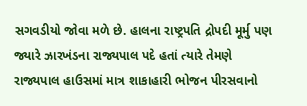સગવડીયો જોવા મળે છે. હાલના રાષ્ટ્રપતિ દ્રોપદી મૂર્મુ પણ જ્યારે ઝારખંડના રાજ્યપાલ પદે હતાં ત્યારે તેમણે રાજ્યપાલ હાઉસમાં માત્ર શાકાહારી ભોજન પીરસવાનો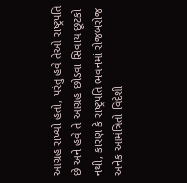આગ્રહ રાખ્યો હતો, પરંતુ હવે તેઓ રાષ્ટ્રપતિ છે અને હવે તે આગ્રહ છોડવા સિવાય છૂટકો નથી, કારણ કે રાષ્ટ્રપતિ ભવનમાં રોજબરોજ અનેક આમંત્રિતો વિદેશી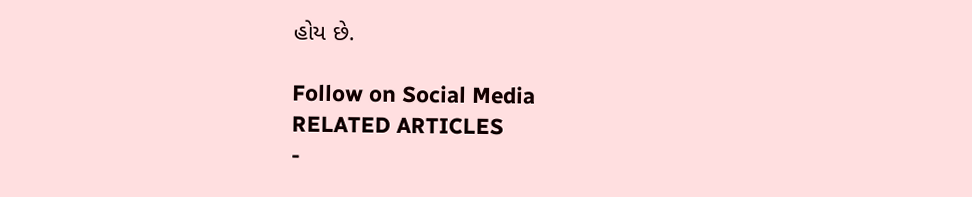હોય છે.

Follow on Social Media
RELATED ARTICLES
-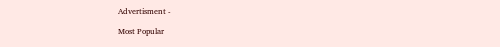Advertisment -

Most Popular